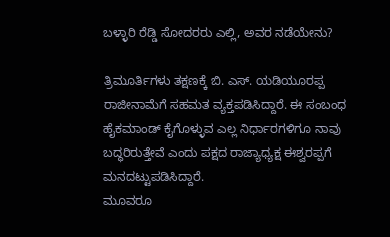ಬಳ್ಳಾರಿ ರೆಡ್ಡಿ ಸೋದರರು ಎಲ್ಲಿ, ಅವರ ನಡೆಯೇನು?

ತ್ರಿಮೂರ್ತಿಗಳು ತಕ್ಷಣಕ್ಕೆ ಬಿ. ಎಸ್. ಯಡಿಯೂರಪ್ಪ ರಾಜೀನಾಮೆಗೆ ಸಹಮತ ವ್ಯಕ್ತಪಡಿಸಿದ್ದಾರೆ. ಈ ಸಂಬಂಧ ಹೈಕಮಾಂಡ್ ಕೈಗೊಳ್ಳುವ ಎಲ್ಲ ನಿರ್ಧಾರಗಳಿಗೂ ನಾವು ಬದ್ಧರಿರುತ್ತೇವೆ ಎಂದು ಪಕ್ಷದ ರಾಜ್ಯಾಧ್ಯಕ್ಷ ಈಶ್ವರಪ್ಪಗೆ ಮನದಟ್ಟುಪಡಿಸಿದ್ದಾರೆ.
ಮೂವರೂ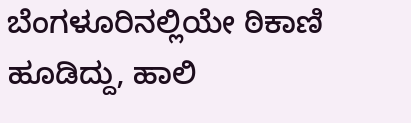ಬೆಂಗಳೂರಿನಲ್ಲಿಯೇ ಠಿಕಾಣಿ ಹೂಡಿದ್ದು, ಹಾಲಿ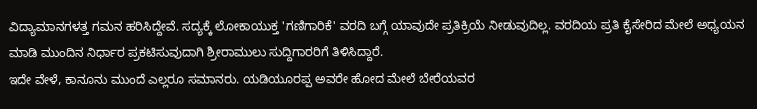ವಿದ್ಯಾಮಾನಗಳತ್ತ ಗಮನ ಹರಿಸಿದ್ದೇವೆ. ಸದ್ಯಕ್ಕೆ ಲೋಕಾಯುಕ್ತ 'ಗಣಿಗಾರಿಕೆ' ವರದಿ ಬಗ್ಗೆ ಯಾವುದೇ ಪ್ರತಿಕ್ರಿಯೆ ನೀಡುವುದಿಲ್ಲ. ವರದಿಯ ಪ್ರತಿ ಕೈಸೇರಿದ ಮೇಲೆ ಅಧ್ಯಯನ ಮಾಡಿ ಮುಂದಿನ ನಿರ್ಧಾರ ಪ್ರಕಟಿಸುವುದಾಗಿ ಶ್ರೀರಾಮುಲು ಸುದ್ದಿಗಾರರಿಗೆ ತಿಳಿಸಿದ್ದಾರೆ.
ಇದೇ ವೇಳೆ, ಕಾನೂನು ಮುಂದೆ ಎಲ್ಲರೂ ಸಮಾನರು. ಯಡಿಯೂರಪ್ಪ ಅವರೇ ಹೋದ ಮೇಲೆ ಬೇರೆಯವರ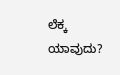ಲೆಕ್ಕ ಯಾವುದು?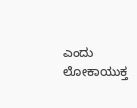ಎಂದು ಲೋಕಾಯುಕ್ತ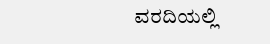ವರದಿಯಲ್ಲಿ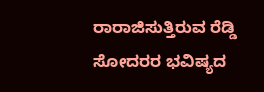ರಾರಾಜಿಸುತ್ತಿರುವ ರೆಡ್ಡಿ ಸೋದರರ ಭವಿಷ್ಯದ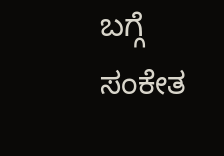ಬಗ್ಗೆ ಸಂಕೇತ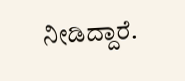ನೀಡಿದ್ದಾರೆ.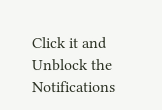Click it and Unblock the Notifications